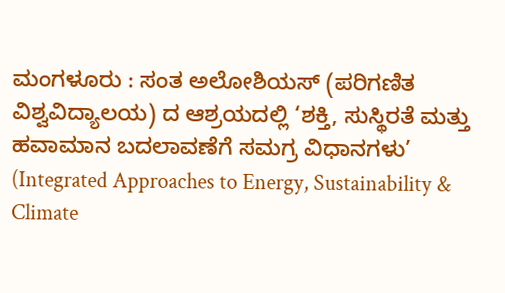ಮಂಗಳೂರು : ಸಂತ ಅಲೋಶಿಯಸ್ (ಪರಿಗಣಿತ ವಿಶ್ವವಿದ್ಯಾಲಯ) ದ ಆಶ್ರಯದಲ್ಲಿ ‘ಶಕ್ತಿ, ಸುಸ್ಥಿರತೆ ಮತ್ತು ಹವಾಮಾನ ಬದಲಾವಣೆಗೆ ಸಮಗ್ರ ವಿಧಾನಗಳು’ (Integrated Approaches to Energy, Sustainability & Climate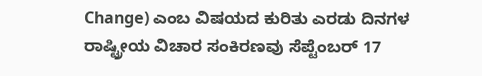Change) ಎಂಬ ವಿಷಯದ ಕುರಿತು ಎರಡು ದಿನಗಳ ರಾಷ್ಟ್ರೀಯ ವಿಚಾರ ಸಂಕಿರಣವು ಸೆಪ್ಟೆಂಬರ್ 17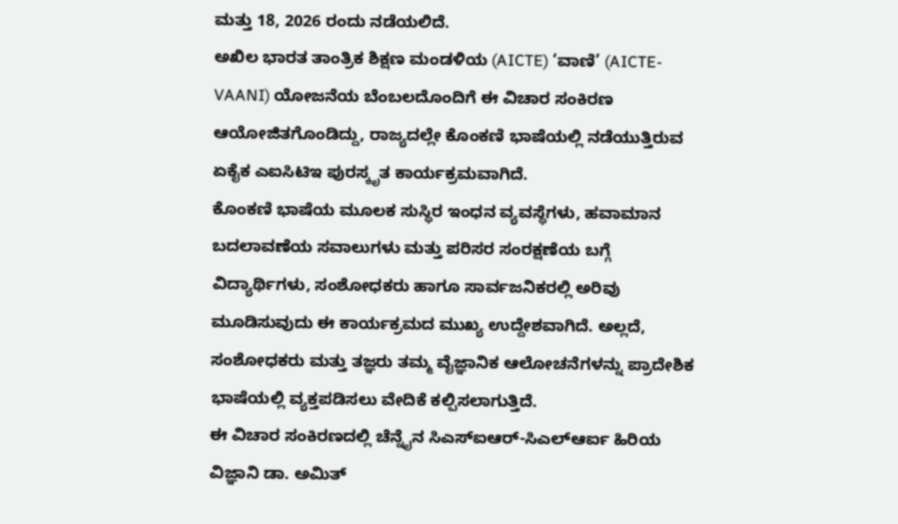ಮತ್ತು 18, 2026 ರಂದು ನಡೆಯಲಿದೆ.
ಅಖಿಲ ಭಾರತ ತಾಂತ್ರಿಕ ಶಿಕ್ಷಣ ಮಂಡಳಿಯ (AICTE) ‘ವಾಣಿ’ (AICTE-VAANI) ಯೋಜನೆಯ ಬೆಂಬಲದೊಂದಿಗೆ ಈ ವಿಚಾರ ಸಂಕಿರಣ ಆಯೋಜಿತಗೊಂಡಿದ್ದು, ರಾಜ್ಯದಲ್ಲೇ ಕೊಂಕಣಿ ಭಾಷೆಯಲ್ಲಿ ನಡೆಯುತ್ತಿರುವ ಏಕೈಕ ಎಐಸಿಟಿಇ ಪುರಸ್ಕೃತ ಕಾರ್ಯಕ್ರಮವಾಗಿದೆ.
ಕೊಂಕಣಿ ಭಾಷೆಯ ಮೂಲಕ ಸುಸ್ಥಿರ ಇಂಧನ ವ್ಯವಸ್ಥೆಗಳು, ಹವಾಮಾನ ಬದಲಾವಣೆಯ ಸವಾಲುಗಳು ಮತ್ತು ಪರಿಸರ ಸಂರಕ್ಷಣೆಯ ಬಗ್ಗೆ ವಿದ್ಯಾರ್ಥಿಗಳು, ಸಂಶೋಧಕರು ಹಾಗೂ ಸಾರ್ವಜನಿಕರಲ್ಲಿ ಅರಿವು ಮೂಡಿಸುವುದು ಈ ಕಾರ್ಯಕ್ರಮದ ಮುಖ್ಯ ಉದ್ದೇಶವಾಗಿದೆ. ಅಲ್ಲದೆ, ಸಂಶೋಧಕರು ಮತ್ತು ತಜ್ಞರು ತಮ್ಮ ವೈಜ್ಞಾನಿಕ ಆಲೋಚನೆಗಳನ್ನು ಪ್ರಾದೇಶಿಕ ಭಾಷೆಯಲ್ಲಿ ವ್ಯಕ್ತಪಡಿಸಲು ವೇದಿಕೆ ಕಲ್ಪಿಸಲಾಗುತ್ತಿದೆ.
ಈ ವಿಚಾರ ಸಂಕಿರಣದಲ್ಲಿ ಚೆನ್ನೈನ ಸಿಎಸ್ಐಆರ್-ಸಿಎಲ್ಆರ್ಐ ಹಿರಿಯ ವಿಜ್ಞಾನಿ ಡಾ. ಅಮಿತ್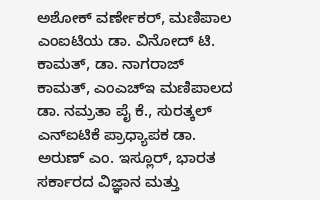ಅಶೋಕ್ ವರ್ಣೇಕರ್, ಮಣಿಪಾಲ ಎಂಐಟಿಯ ಡಾ. ವಿನೋದ್ ಟಿ. ಕಾಮತ್, ಡಾ. ನಾಗರಾಜ್ ಕಾಮತ್, ಎಂಎಚ್ಇ ಮಣಿಪಾಲದ ಡಾ. ನಮ್ರತಾ ಪೈ ಕೆ., ಸುರತ್ಕಲ್ ಎನ್ಐಟಿಕೆ ಪ್ರಾಧ್ಯಾಪಕ ಡಾ. ಅರುಣ್ ಎಂ. ಇಸ್ಲೂರ್, ಭಾರತ ಸರ್ಕಾರದ ವಿಜ್ಞಾನ ಮತ್ತು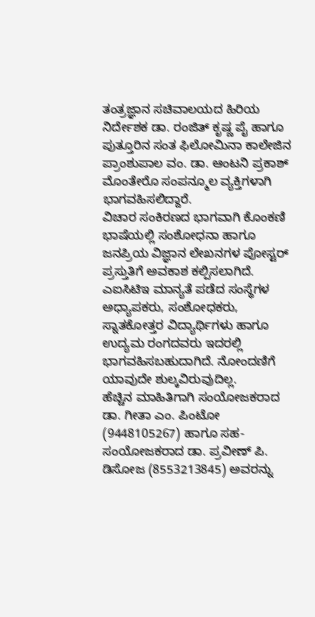ತಂತ್ರಜ್ಞಾನ ಸಚಿವಾಲಯದ ಹಿರಿಯ ನಿರ್ದೇಶಕ ಡಾ. ರಂಜಿತ್ ಕೃಷ್ಣ ಪೈ ಹಾಗೂ ಪುತ್ತೂರಿನ ಸಂತ ಫಿಲೋಮಿನಾ ಕಾಲೇಜಿನ ಪ್ರಾಂಶುಪಾಲ ವಂ. ಡಾ. ಆಂಟನಿ ಪ್ರಕಾಶ್ ಮೊಂತೇರೊ ಸಂಪನ್ಮೂಲ ವ್ಯಕ್ತಿಗಳಾಗಿ ಭಾಗವಹಿಸಲಿದ್ದಾರೆ.
ವಿಚಾರ ಸಂಕಿರಣದ ಭಾಗವಾಗಿ ಕೊಂಕಣಿ ಭಾಷೆಯಲ್ಲಿ ಸಂಶೋಧನಾ ಹಾಗೂ ಜನಪ್ರಿಯ ವಿಜ್ಞಾನ ಲೇಖನಗಳ ಪೋಸ್ಟರ್ ಪ್ರಸ್ತುತಿಗೆ ಅವಕಾಶ ಕಲ್ಪಿಸಲಾಗಿದೆ. ಎಐಸಿಟಿಇ ಮಾನ್ಯತೆ ಪಡೆದ ಸಂಸ್ಥೆಗಳ ಅಧ್ಯಾಪಕರು, ಸಂಶೋಧಕರು, ಸ್ನಾತಕೋತ್ತರ ವಿದ್ಯಾರ್ಥಿಗಳು ಹಾಗೂ ಉದ್ಯಮ ರಂಗದವರು ಇದರಲ್ಲಿ ಭಾಗವಹಿಸಬಹುದಾಗಿದೆ. ನೋಂದಣಿಗೆ ಯಾವುದೇ ಶುಲ್ಕವಿರುವುದಿಲ್ಲ.
ಹೆಚ್ಚಿನ ಮಾಹಿತಿಗಾಗಿ ಸಂಯೋಜಕರಾದ ಡಾ. ಗೀತಾ ಎಂ. ಪಿಂಟೋ (9448105267) ಹಾಗೂ ಸಹ-ಸಂಯೋಜಕರಾದ ಡಾ. ಪ್ರವೀಣ್ ಪಿ. ಡಿಸೋಜ (8553213845) ಅವರನ್ನು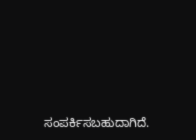ಸಂಪರ್ಕಿಸಬಹುದಾಗಿದೆ.